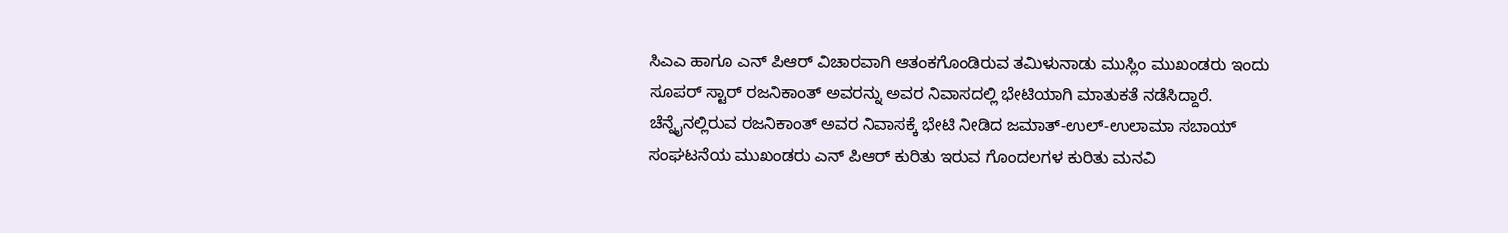ಸಿಎಎ ಹಾಗೂ ಎನ್ ಪಿಆರ್ ವಿಚಾರವಾಗಿ ಆತಂಕಗೊಂಡಿರುವ ತಮಿಳುನಾಡು ಮುಸ್ಲಿಂ ಮುಖಂಡರು ಇಂದು ಸೂಪರ್ ಸ್ಟಾರ್ ರಜನಿಕಾಂತ್ ಅವರನ್ನು ಅವರ ನಿವಾಸದಲ್ಲಿ ಭೇಟಿಯಾಗಿ ಮಾತುಕತೆ ನಡೆಸಿದ್ದಾರೆ.
ಚೆನ್ನೈನಲ್ಲಿರುವ ರಜನಿಕಾಂತ್ ಅವರ ನಿವಾಸಕ್ಕೆ ಭೇಟಿ ನೀಡಿದ ಜಮಾತ್-ಉಲ್-ಉಲಾಮಾ ಸಬಾಯ್ ಸಂಘಟನೆಯ ಮುಖಂಡರು ಎನ್ ಪಿಆರ್ ಕುರಿತು ಇರುವ ಗೊಂದಲಗಳ ಕುರಿತು ಮನವಿ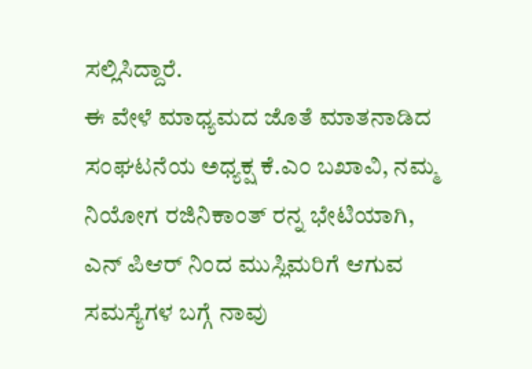ಸಲ್ಲಿಸಿದ್ದಾರೆ.
ಈ ವೇಳೆ ಮಾಧ್ಯಮದ ಜೊತೆ ಮಾತನಾಡಿದ ಸಂಘಟನೆಯ ಅಧ್ಯಕ್ಷ ಕೆ.ಎಂ ಬಖಾವಿ, ನಮ್ಮ ನಿಯೋಗ ರಜಿನಿಕಾಂತ್ ರನ್ನ ಭೇಟಿಯಾಗಿ, ಎನ್ ಪಿಆರ್ ನಿಂದ ಮುಸ್ಲಿಮರಿಗೆ ಆಗುವ ಸಮಸ್ಯೆಗಳ ಬಗ್ಗೆ ನಾವು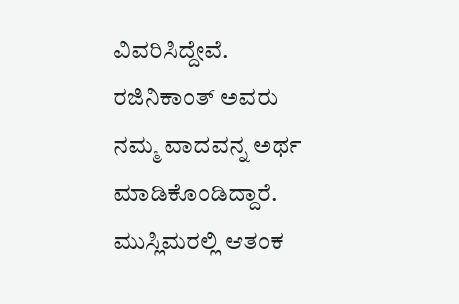ವಿವರಿಸಿದ್ದೇವೆ. ರಜಿನಿಕಾಂತ್ ಅವರು ನಮ್ಮ ವಾದವನ್ನ ಅರ್ಥ ಮಾಡಿಕೊಂಡಿದ್ದಾರೆ. ಮುಸ್ಲಿಮರಲ್ಲಿ ಆತಂಕ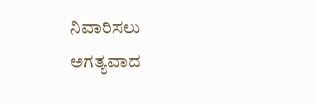ನಿವಾರಿಸಲು ಅಗತ್ಯವಾದ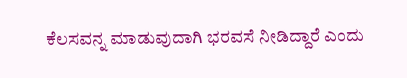ಕೆಲಸವನ್ನ ಮಾಡುವುದಾಗಿ ಭರವಸೆ ನೀಡಿದ್ದಾರೆ ಎಂದು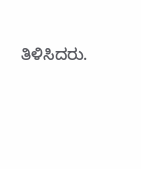ತಿಳಿಸಿದರು.